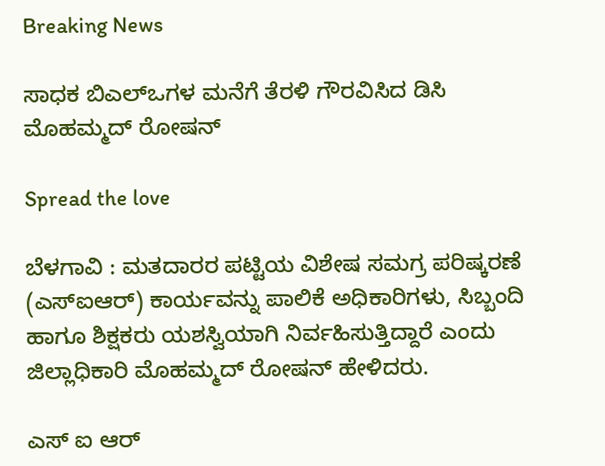Breaking News

ಸಾಧಕ ಬಿಎಲ್ಒಗಳ ಮನೆಗೆ ತೆರಳಿ ಗೌರವಿಸಿದ ಡಿಸಿ ಮೊಹಮ್ಮದ್ ರೋಷನ್

Spread the love

ಬೆಳಗಾವಿ : ಮತದಾರರ ಪಟ್ಟಿಯ ವಿಶೇಷ ಸಮಗ್ರ ಪರಿಷ್ಕರಣೆ (ಎಸ್ಐಆರ್) ಕಾರ್ಯವನ್ನು ಪಾಲಿಕೆ ಅಧಿಕಾರಿಗಳು, ಸಿಬ್ಬಂದಿ ಹಾಗೂ ಶಿಕ್ಷಕರು ಯಶಸ್ವಿಯಾಗಿ ನಿರ್ವಹಿಸುತ್ತಿದ್ದಾರೆ ಎಂದು ಜಿಲ್ಲಾಧಿಕಾರಿ ಮೊಹಮ್ಮದ್ ರೋಷನ್ ಹೇಳಿದರು.

ಎಸ್ ಐ ಆರ್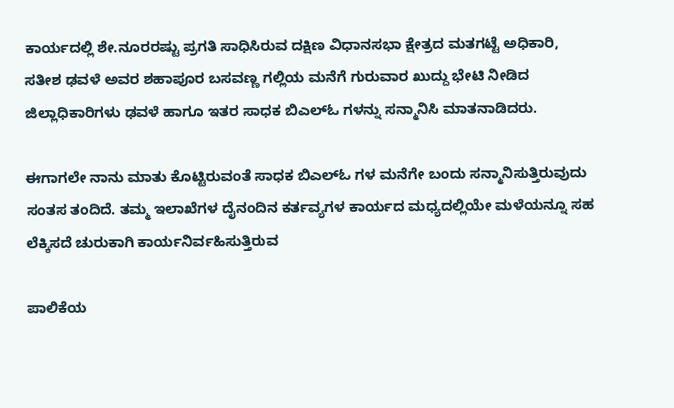ಕಾರ್ಯದಲ್ಲಿ ಶೇ.ನೂರರಷ್ಟು ಪ್ರಗತಿ ಸಾಧಿಸಿರುವ ದಕ್ಷಿಣ ವಿಧಾನಸಭಾ ಕ್ಷೇತ್ರದ ಮತಗಟ್ಟೆ ಅಧಿಕಾರಿ, ಸತೀಶ ಢವಳೆ ಅವರ ಶಹಾಪೂರ ಬಸವಣ್ಣ ಗಲ್ಲಿಯ ಮನೆಗೆ ಗುರುವಾರ ಖುದ್ದು ಭೇಟಿ ನೀಡಿದ ಜಿಲ್ಲಾಧಿಕಾರಿಗಳು ಢವಳೆ ಹಾಗೂ ಇತರ ಸಾಧಕ ಬಿಎಲ್ಓ ಗಳನ್ನು ಸನ್ಮಾನಿಸಿ ಮಾತನಾಡಿದರು.

ಈಗಾಗಲೇ ನಾನು ಮಾತು ಕೊಟ್ಟಿರುವಂತೆ ಸಾಧಕ ಬಿಎಲ್ಓ ಗಳ ಮನೆಗೇ ಬಂದು ಸನ್ಮಾನಿಸುತ್ತಿರುವುದು ಸಂತಸ ತಂದಿದೆ. ತಮ್ಮ ಇಲಾಖೆಗಳ ದೈನಂದಿನ ಕರ್ತವ್ಯಗಳ ಕಾರ್ಯದ ಮಧ್ಯದಲ್ಲಿಯೇ ಮಳೆಯನ್ನೂ ಸಹ ಲೆಕ್ಕಿಸದೆ ಚುರುಕಾಗಿ ಕಾರ್ಯನಿರ್ವಹಿಸುತ್ತಿರುವ

ಪಾಲಿಕೆಯ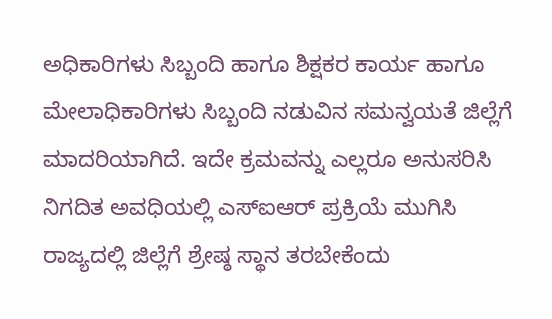ಅಧಿಕಾರಿಗಳು ಸಿಬ್ಬಂದಿ ಹಾಗೂ ಶಿಕ್ಷಕರ ಕಾರ್ಯ ಹಾಗೂ ಮೇಲಾಧಿಕಾರಿಗಳು ಸಿಬ್ಬಂದಿ ನಡುವಿನ ಸಮನ್ವಯತೆ ಜಿಲ್ಲೆಗೆ ಮಾದರಿಯಾಗಿದೆ. ಇದೇ ಕ್ರಮವನ್ನು ಎಲ್ಲರೂ ಅನುಸರಿಸಿ ನಿಗದಿತ ಅವಧಿಯಲ್ಲಿ ಎಸ್ಐಆರ್ ಪ್ರಕ್ರಿಯೆ ಮುಗಿಸಿ ರಾಜ್ಯದಲ್ಲಿ ಜಿಲ್ಲೆಗೆ ಶ್ರೇಷ್ಠ ಸ್ಥಾನ ತರಬೇಕೆಂದು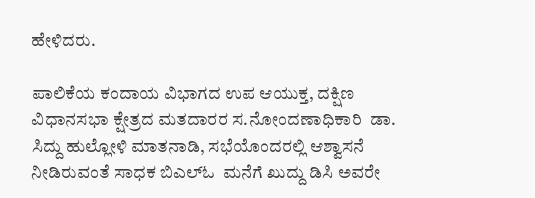ಹೇಳಿದರು.

ಪಾಲಿಕೆಯ ಕಂದಾಯ ವಿಭಾಗದ ಉಪ ಆಯುಕ್ತ, ದಕ್ಷಿಣ ವಿಧಾನಸಭಾ ಕ್ಷೇತ್ರದ ಮತದಾರರ ಸ.ನೋಂದಣಾಧಿಕಾರಿ  ಡಾ. ಸಿದ್ದು ಹುಲ್ಲೋಳಿ ಮಾತನಾಡಿ, ಸಭೆಯೊಂದರಲ್ಲಿ ಆಶ್ವಾಸನೆ ನೀಡಿರುವಂತೆ ಸಾಧಕ ಬಿಎಲ್ಓ  ಮನೆಗೆ ಖುದ್ದು ಡಿಸಿ ಅವರೇ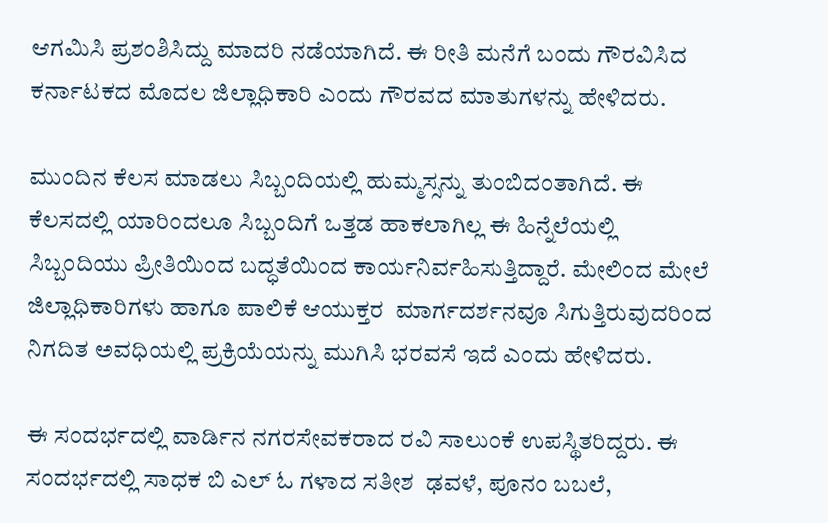ಆಗಮಿಸಿ ಪ್ರಶಂಶಿಸಿದ್ದು ಮಾದರಿ ನಡೆಯಾಗಿದೆ. ಈ ರೀತಿ ಮನೆಗೆ ಬಂದು ಗೌರವಿಸಿದ ಕರ್ನಾಟಕದ ಮೊದಲ ಜಿಲ್ಲಾಧಿಕಾರಿ ಎಂದು ಗೌರವದ ಮಾತುಗಳನ್ನು ಹೇಳಿದರು.

ಮುಂದಿನ ಕೆಲಸ ಮಾಡಲು ಸಿಬ್ಬಂದಿಯಲ್ಲಿ ಹುಮ್ಮಸ್ಸನ್ನು ತುಂಬಿದಂತಾಗಿದೆ. ಈ ಕೆಲಸದಲ್ಲಿ ಯಾರಿಂದಲೂ ಸಿಬ್ಬಂದಿಗೆ ಒತ್ತಡ ಹಾಕಲಾಗಿಲ್ಲ ಈ ಹಿನ್ನೆಲೆಯಲ್ಲಿ ಸಿಬ್ಬಂದಿಯು ಪ್ರೀತಿಯಿಂದ ಬದ್ಧತೆಯಿಂದ ಕಾರ್ಯನಿರ್ವಹಿಸುತ್ತಿದ್ದಾರೆ. ಮೇಲಿಂದ ಮೇಲೆ ಜಿಲ್ಲಾಧಿಕಾರಿಗಳು ಹಾಗೂ ಪಾಲಿಕೆ ಆಯುಕ್ತರ  ಮಾರ್ಗದರ್ಶನವೂ ಸಿಗುತ್ತಿರುವುದರಿಂದ ನಿಗದಿತ ಅವಧಿಯಲ್ಲಿ ಪ್ರಕ್ರಿಯೆಯನ್ನು ಮುಗಿಸಿ ಭರವಸೆ ಇದೆ ಎಂದು ಹೇಳಿದರು.

ಈ ಸಂದರ್ಭದಲ್ಲಿ ವಾರ್ಡಿನ ನಗರಸೇವಕರಾದ ರವಿ ಸಾಲುಂಕೆ ಉಪಸ್ಥಿತರಿದ್ದರು. ಈ ಸಂದರ್ಭದಲ್ಲಿ ಸಾಧಕ ಬಿ ಎಲ್ ಓ ಗಳಾದ ಸತೀಶ  ಢವಳೆ, ಪೂನಂ ಬಬಲೆ,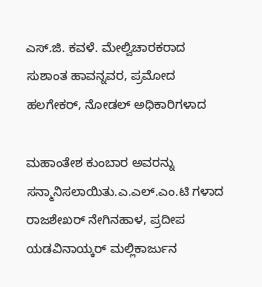ಎಸ್.ಜಿ. ಕವಳೆ. ಮೇಲ್ವಿಚಾರಕರಾದ ಸುಶಾಂತ ಹಾವನ್ನವರ, ಪ್ರಮೋದ ಹಲಗೇಕರ್, ನೋಡಲ್ ಅಧಿಕಾರಿಗಳಾದ

ಮಹಾಂತೇಶ ಕುಂಬಾರ ಅವರನ್ನು ಸನ್ಮಾನಿಸಲಾಯಿತು.ಎ.ಎಲ್.ಎಂ.ಟಿ ಗಳಾದ ರಾಜಶೇಖರ್ ನೇಗಿನಹಾಳ, ಪ್ರದೀಪ ಯಡವಿನಾಯ್ಕರ್ ಮಲ್ಲಿಕಾರ್ಜುನ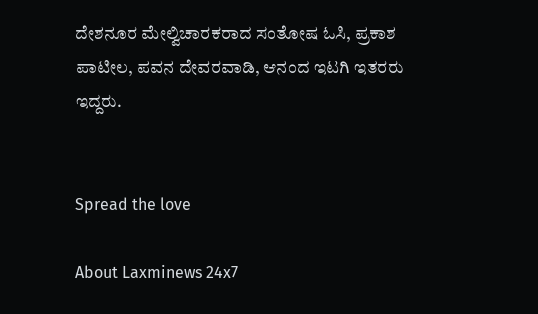ದೇಶನೂರ ಮೇಲ್ವಿಚಾರಕರಾದ ಸಂತೋಷ ಓಸಿ, ಪ್ರಕಾಶ ಪಾಟೀಲ, ಪವನ ದೇವರವಾಡಿ, ಆನಂದ ಇಟಗಿ ಇತರರು ಇದ್ದರು.


Spread the love

About Laxminews 24x7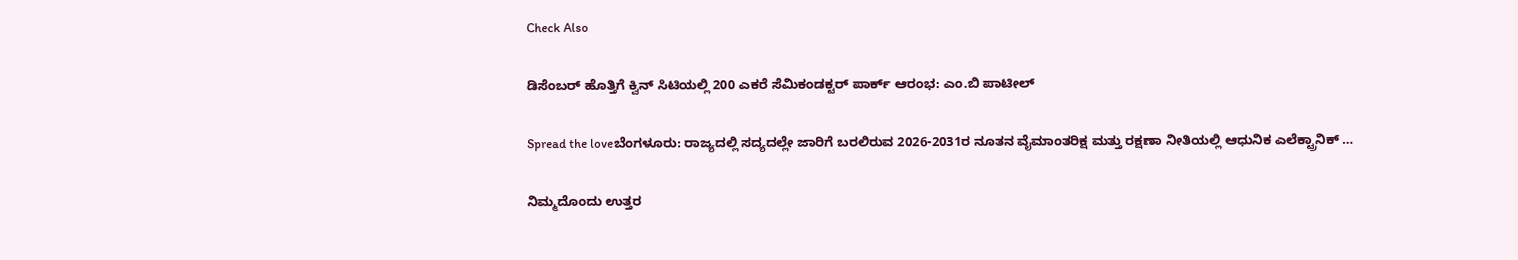Check Also

ಡಿಸೆಂಬರ್ ಹೊತ್ತಿಗೆ ಕ್ವಿನ್ ಸಿಟಿಯಲ್ಲಿ 200 ಎಕರೆ ಸೆಮಿಕಂಡಕ್ಟರ್ ಪಾರ್ಕ್ ಆರಂಭ: ಎಂ.ಬಿ ಪಾಟೀಲ್

Spread the loveಬೆಂಗಳೂರು: ರಾಜ್ಯದಲ್ಲಿ ಸದ್ಯದಲ್ಲೇ ಜಾರಿಗೆ ಬರಲಿರುವ 2026-2031ರ ನೂತನ ವೈಮಾಂತರಿಕ್ಷ ಮತ್ತು ರಕ್ಷಣಾ ನೀತಿಯಲ್ಲಿ ಆಧುನಿಕ ಎಲೆಕ್ಟ್ರಾನಿಕ್ …

ನಿಮ್ಮದೊಂದು ಉತ್ತರ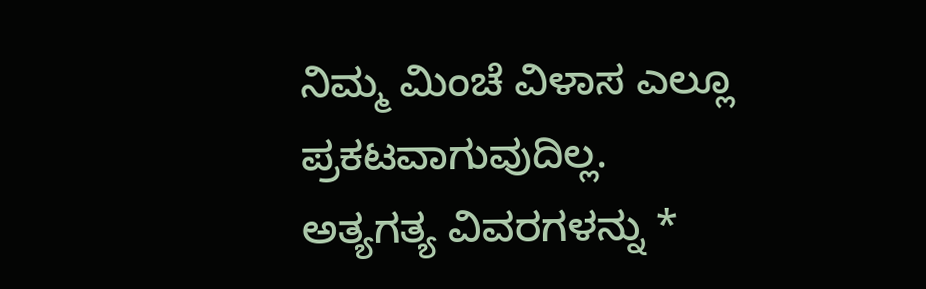ನಿಮ್ಮ ಮಿಂಚೆ ವಿಳಾಸ ಎಲ್ಲೂ ಪ್ರಕಟವಾಗುವುದಿಲ್ಲ. ಅತ್ಯಗತ್ಯ ವಿವರಗಳನ್ನು *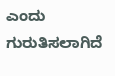ಎಂದು ಗುರುತಿಸಲಾಗಿದೆ